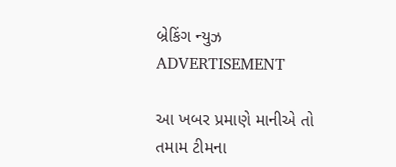બ્રેકિંગ ન્યુઝ
ADVERTISEMENT

આ ખબર પ્રમાણે માનીએ તો તમામ ટીમના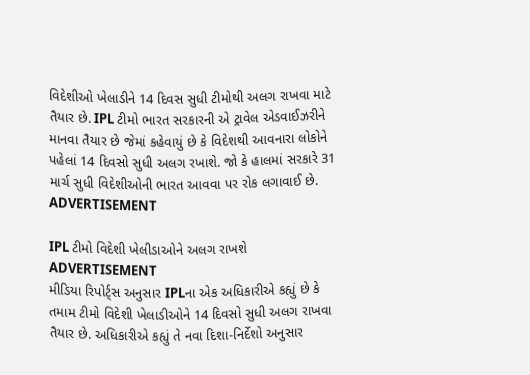વિદેશીઓ ખેલાડીને 14 દિવસ સુધી ટીમોથી અલગ રાખવા માટે તૈયાર છે. IPL ટીમો ભારત સરકારની એ ટ્રાવેલ એડવાઈઝરીને માનવા તૈયાર છે જેમાં કહેવાયું છે કે વિદેશથી આવનારા લોકોને પહેલાં 14 દિવસો સુધી અલગ રખાશે. જો કે હાલમાં સરકારે 31 માર્ચ સુધી વિદેશીઓની ભારત આવવા પર રોક લગાવાઈ છે.
ADVERTISEMENT

IPL ટીમો વિદેશી ખેલીડાઓને અલગ રાખશે
ADVERTISEMENT
મીડિયા રિપોર્ટ્સ અનુસાર IPLના એક અધિકારીએ કહ્યું છે કે તમામ ટીમો વિદેશી ખેલાડીઓને 14 દિવસો સુધી અલગ રાખવા તૈયાર છે. અધિકારીએ કહ્યું તે નવા દિશા-નિર્દેશો અનુસાર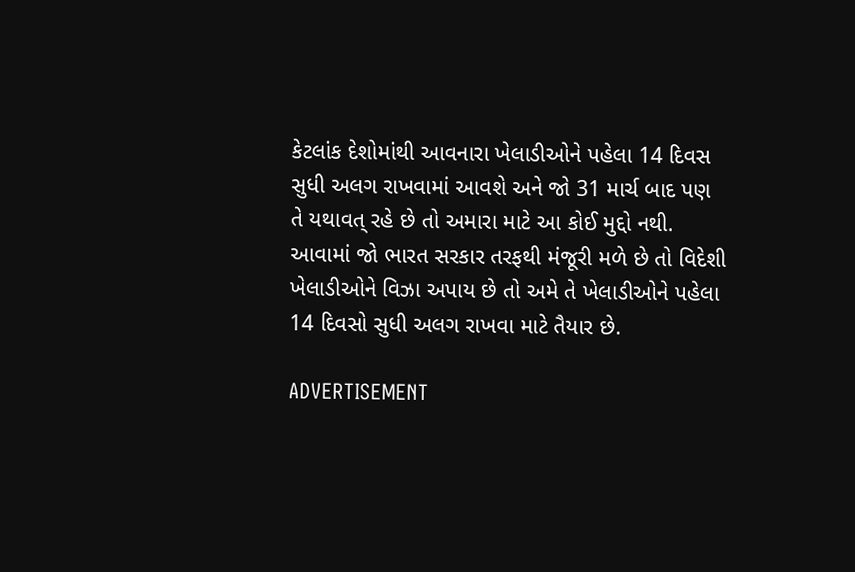કેટલાંક દેશોમાંથી આવનારા ખેલાડીઓને પહેલા 14 દિવસ સુધી અલગ રાખવામાં આવશે અને જો 31 માર્ચ બાદ પણ તે યથાવત્ રહે છે તો અમારા માટે આ કોઈ મુદ્દો નથી. આવામાં જો ભારત સરકાર તરફથી મંજૂરી મળે છે તો વિદેશી ખેલાડીઓને વિઝા અપાય છે તો અમે તે ખેલાડીઓને પહેલા 14 દિવસો સુધી અલગ રાખવા માટે તૈયાર છે.

ADVERTISEMENT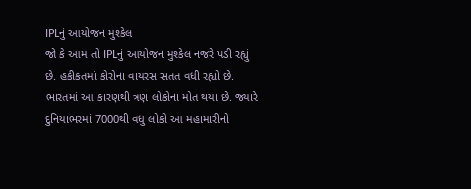IPLનું આયોજન મુશ્કેલ
જો કે આમ તો IPLનું આયોજન મુશ્કેલ નજરે પડી રહ્યું છે. હકીકતમાં કોરોના વાયરસ સતત વધી રહ્યો છે. ભારતમાં આ કારણથી ત્રણ લોકોના મોત થયા છે. જ્યારે દુનિયાભરમાં 7000થી વધુ લોકો આ મહામારીનો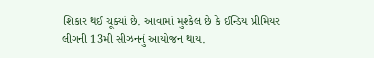શિકાર થઈ ચૂક્યાં છે. આવામાં મુશ્કેલ છે કે ઈન્ડિય પ્રીમિયર લીગની 13મી સીઝનનું આયોજન થાય.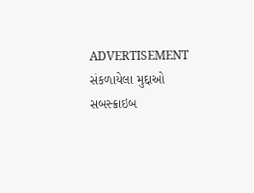ADVERTISEMENT
સંકળાયેલા મુદ્દાઓ
સબસ્ક્રાઇબ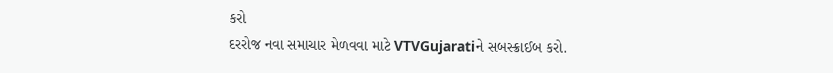કરો
દરરોજ નવા સમાચાર મેળવવા માટે VTVGujaratiને સબસ્ક્રાઈબ કરો.